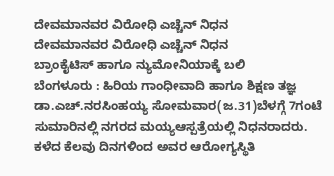ದೇವಮಾನವರ ವಿರೋಧಿ ಎಚ್ಚೆನ್ ನಿಧನ
ದೇವಮಾನವರ ವಿರೋಧಿ ಎಚ್ಚೆನ್ ನಿಧನ
ಬ್ರಾಂಕೈಟಿಸ್ ಹಾಗೂ ನ್ಯುಮೋನಿಯಾಕ್ಕೆ ಬಲಿ
ಬೆಂಗಳೂರು : ಹಿರಿಯ ಗಾಂಧೀವಾದಿ ಹಾಗೂ ಶಿಕ್ಷಣ ತಜ್ಞ ಡಾ.ಎಚ್.ನರಸಿಂಹಯ್ಯ ಸೋಮವಾರ(ಜ.31)ಬೆಳಗ್ಗೆ 7ಗಂಟೆ ಸುಮಾರಿನಲ್ಲಿ ನಗರದ ಮಯ್ಯಆಸ್ಪತ್ರೆಯಲ್ಲಿ ನಿಧನರಾದರು.
ಕಳೆದ ಕೆಲವು ದಿನಗಳಿಂದ ಅವರ ಆರೋಗ್ಯಸ್ಥಿತಿ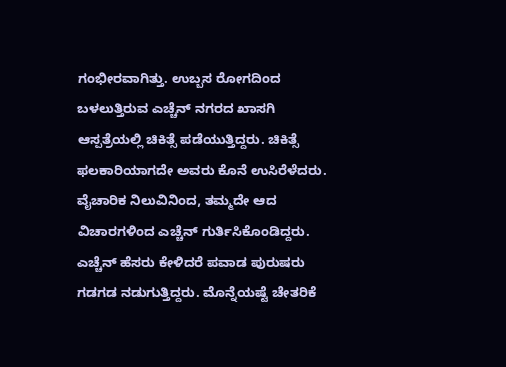ಗಂಭೀರವಾಗಿತ್ತು. ಉಬ್ಬಸ ರೋಗದಿಂದ ಬಳಲುತ್ತಿರುವ ಎಚ್ಚೆನ್ ನಗರದ ಖಾಸಗಿ ಆಸ್ಪತ್ರೆಯಲ್ಲಿ ಚಿಕಿತ್ಸೆ ಪಡೆಯುತ್ತಿದ್ದರು. ಚಿಕಿತ್ಸೆ ಫಲಕಾರಿಯಾಗದೇ ಅವರು ಕೊನೆ ಉಸಿರೆಳೆದರು.
ವೈಚಾರಿಕ ನಿಲುವಿನಿಂದ, ತಮ್ಮದೇ ಆದ ವಿಚಾರಗಳಿಂದ ಎಚ್ಚೆನ್ ಗುರ್ತಿಸಿಕೊಂಡಿದ್ದರು. ಎಚ್ಚೆನ್ ಹೆಸರು ಕೇಳಿದರೆ ಪವಾಡ ಪುರುಷರು ಗಡಗಡ ನಡುಗುತ್ತಿದ್ದರು. ಮೊನ್ನೆಯಷ್ಟೆ ಚೇತರಿಕೆ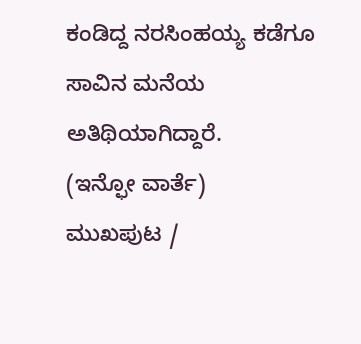ಕಂಡಿದ್ದ ನರಸಿಂಹಯ್ಯ ಕಡೆಗೂ ಸಾವಿನ ಮನೆಯ ಅತಿಥಿಯಾಗಿದ್ದಾರೆ.
(ಇನ್ಫೋ ವಾರ್ತೆ)
ಮುಖಪುಟ /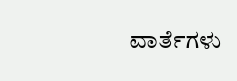ವಾರ್ತೆಗಳು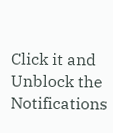Click it and Unblock the Notifications